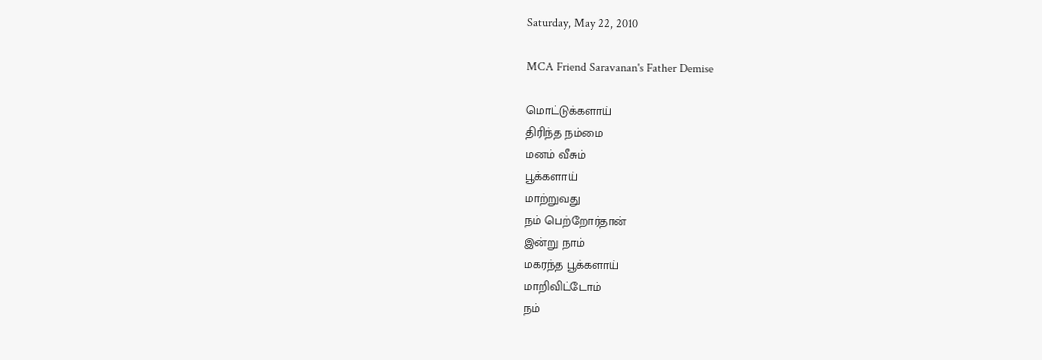Saturday, May 22, 2010

MCA Friend Saravanan's Father Demise

மொட்டுக்களாய்
திரிந்த நம்மை
மனம் வீசும்
பூக்களாய்
மாற்றுவது
நம் பெற்றோர்தான்
இன்று நாம்
மகரந்த பூக்களாய்
மாறிவிட்டோம்
நம்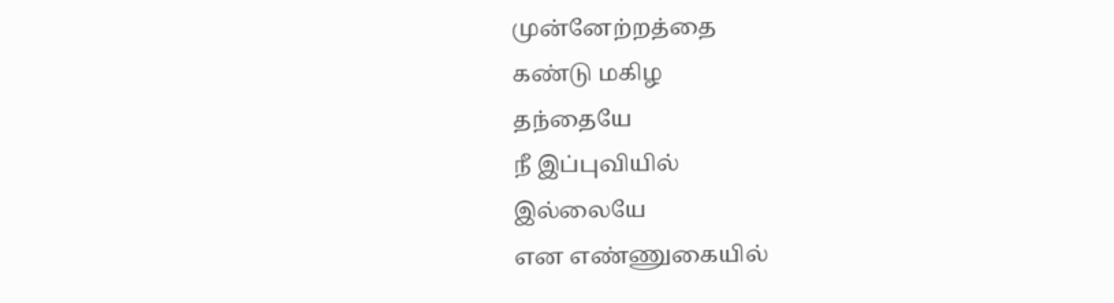முன்னேற்றத்தை
கண்டு மகிழ
தந்தையே
நீ இப்புவியில்
இல்லையே
என எண்ணுகையில்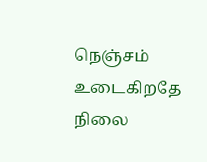நெஞ்சம் உடைகிறதே
நிலை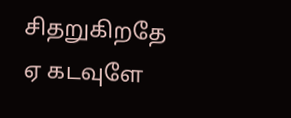சிதறுகிறதே
ஏ கடவுளே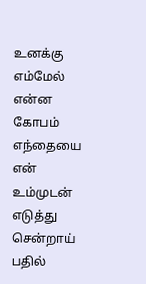உனக்கு எம்மேல்
என்ன கோபம்
எந்தையை
என் உம்முடன்
எடுத்து
சென்றாய்
பதில்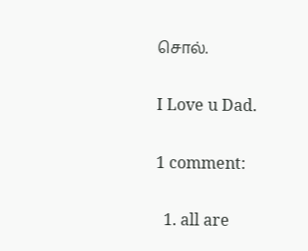சொல்.

I Love u Dad.

1 comment:

  1. all are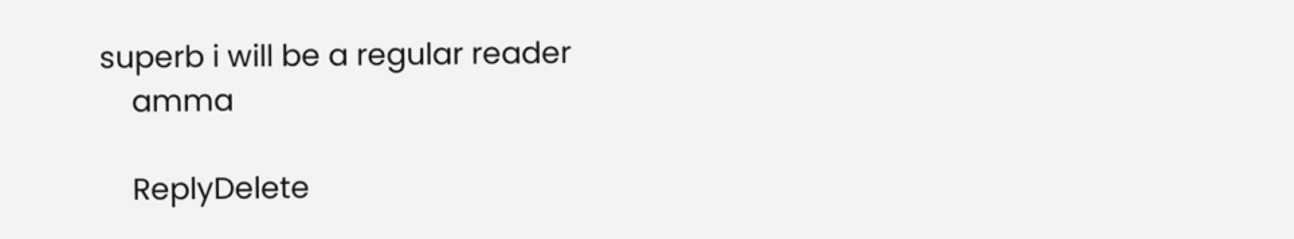superb i will be a regular reader
    amma

    ReplyDelete